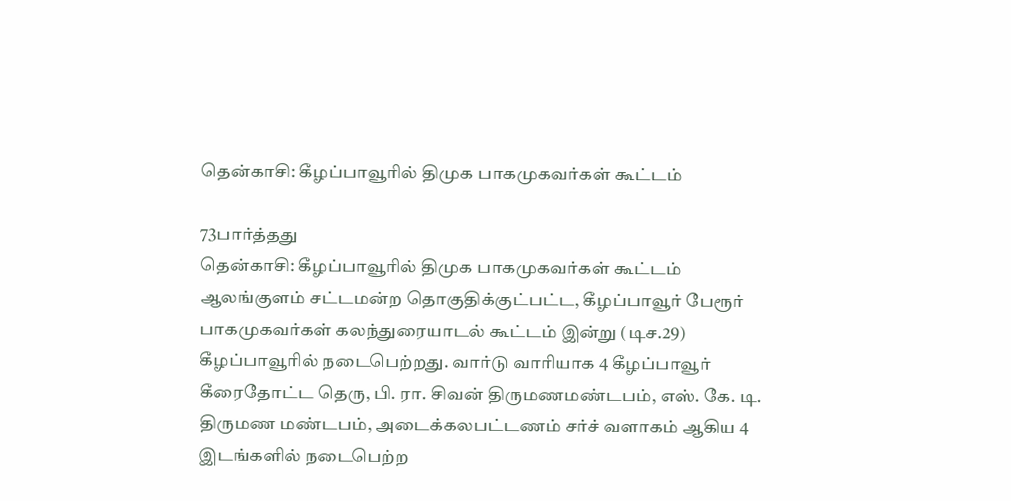தென்காசி: கீழப்பாவூரில் திமுக பாகமுகவர்கள் கூட்டம்

73பார்த்தது
தென்காசி: கீழப்பாவூரில் திமுக பாகமுகவர்கள் கூட்டம்
ஆலங்குளம் சட்டமன்ற தொகுதிக்குட்பட்ட, கீழப்பாவூர் பேரூர் பாகமுகவர்கள் கலந்துரையாடல் கூட்டம் இன்று (டிச.29) கீழப்பாவூரில் நடைபெற்றது. வார்டு வாரியாக 4 கீழப்பாவூர் கீரைதோட்ட தெரு, பி. ரா. சிவன் திருமணமண்டபம், எஸ். கே. டி. திருமண மண்டபம், அடைக்கலபட்டணம் சர்ச் வளாகம் ஆகிய 4 இடங்களில் நடைபெற்ற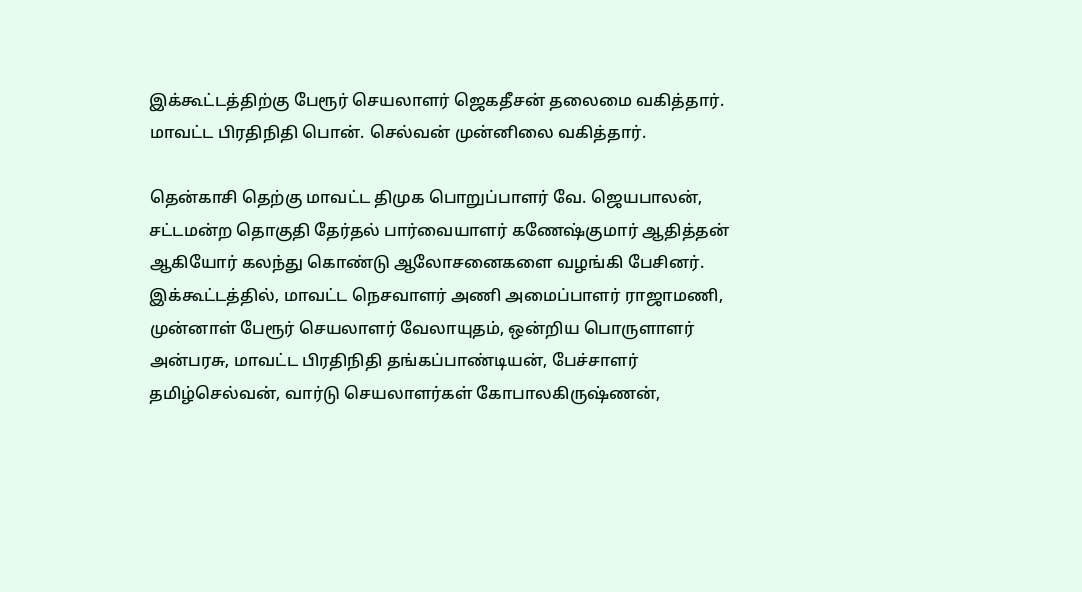இக்கூட்டத்திற்கு பேரூர் செயலாளர் ஜெகதீசன் தலைமை வகித்தார். மாவட்ட பிரதிநிதி பொன். செல்வன் முன்னிலை வகித்தார்.

தென்காசி தெற்கு மாவட்ட திமுக பொறுப்பாளர் வே. ஜெயபாலன், சட்டமன்ற தொகுதி தேர்தல் பார்வையாளர் கணேஷ்குமார் ஆதித்தன் ஆகியோர் கலந்து கொண்டு ஆலோசனைகளை வழங்கி பேசினர். இக்கூட்டத்தில், மாவட்ட நெசவாளர் அணி அமைப்பாளர் ராஜாமணி, முன்னாள் பேரூர் செயலாளர் வேலாயுதம், ஒன்றிய பொருளாளர் அன்பரசு, மாவட்ட பிரதிநிதி தங்கப்பாண்டியன், பேச்சாளர் தமிழ்செல்வன், வார்டு செயலாளர்கள் கோபாலகிருஷ்ணன்,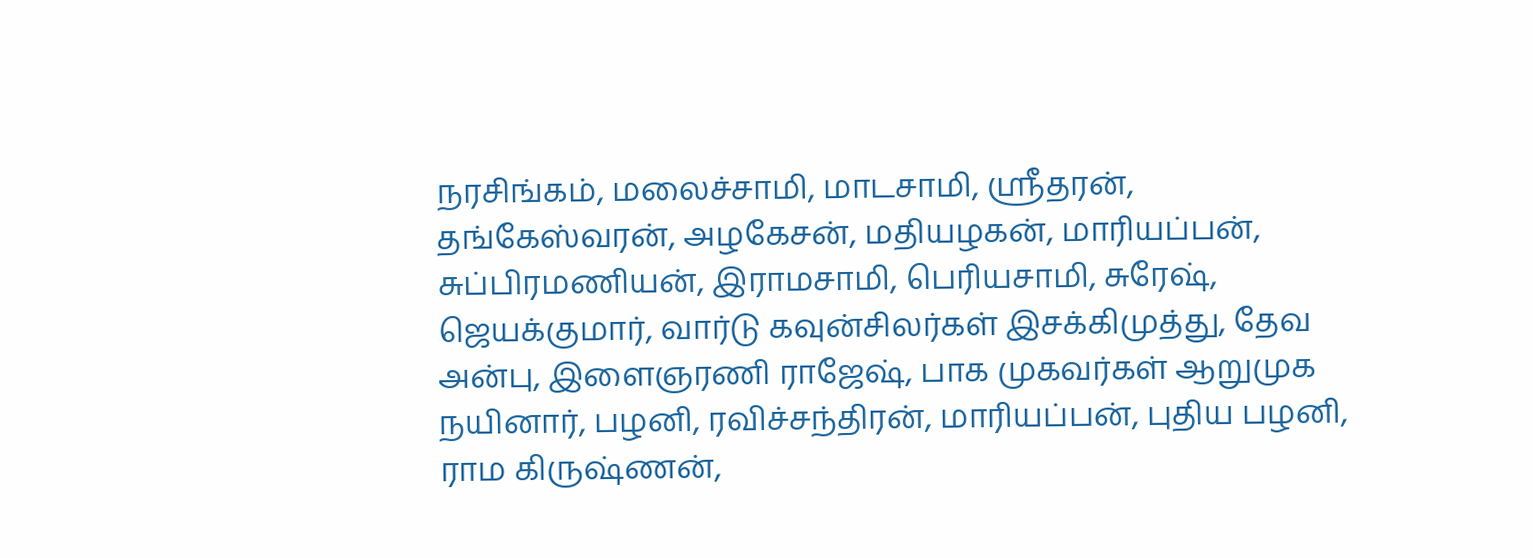நரசிங்கம், மலைச்சாமி, மாடசாமி, ஸ்ரீதரன், தங்கேஸ்வரன், அழகேசன், மதியழகன், மாரியப்பன், சுப்பிரமணியன், இராமசாமி, பெரியசாமி, சுரேஷ், ஜெயக்குமார், வார்டு கவுன்சிலர்கள் இசக்கிமுத்து, தேவ அன்பு, இளைஞரணி ராஜேஷ், பாக முகவர்கள் ஆறுமுக நயினார், பழனி, ரவிச்சந்திரன், மாரியப்பன், புதிய பழனி, ராம கிருஷ்ணன்,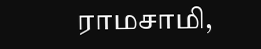ராமசாமி,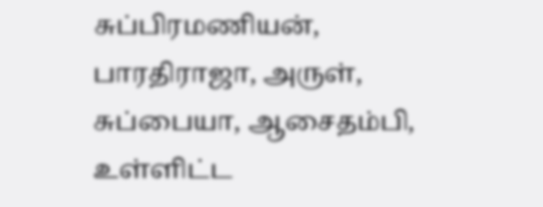சுப்பிரமணியன், பாரதிராஜா, அருள், சுப்பையா, ஆசைதம்பி, உள்ளிட்ட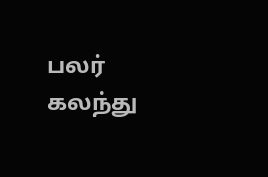பலர் கலந்து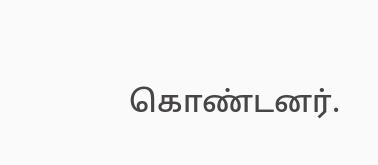கொண்டனர்.